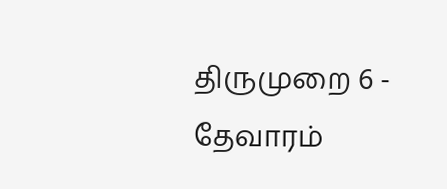திருமுறை 6 - தேவாரம்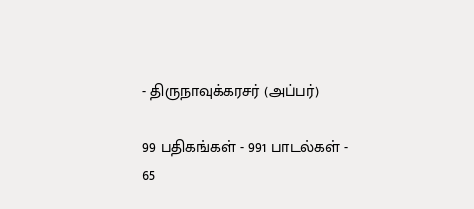- திருநாவுக்கரசர் (அப்பர்)

99 பதிகங்கள் - 991 பாடல்கள் - 65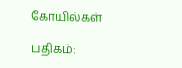கோயில்கள்

பதிகம்: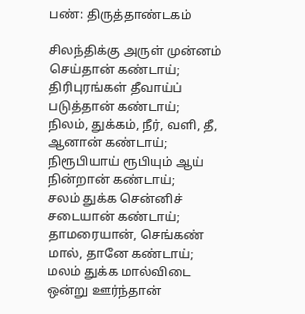பண்: திருத்தாண்டகம்

சிலந்திக்கு அருள் முன்னம் செய்தான் கண்டாய்;
திரிபுரங்கள் தீவாய்ப் படுத்தான் கண்டாய்;
நிலம், துக்கம், நீர், வளி, தீ, ஆனான் கண்டாய்;
நிரூபியாய் ரூபியும் ஆய் நின்றான் கண்டாய்;
சலம் துக்க சென்னிச் சடையான் கண்டாய்;
தாமரையான், செங்கண் மால், தானே கண்டாய்;
மலம் துக்க மால்விடை ஒன்று ஊர்ந்தான்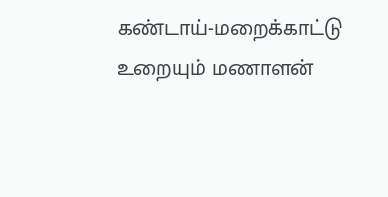கண்டாய்-மறைக்காட்டு உறையும் மணாளன்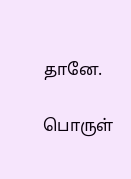தானே.

பொருள்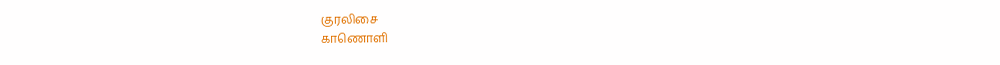குரலிசை
காணொளி